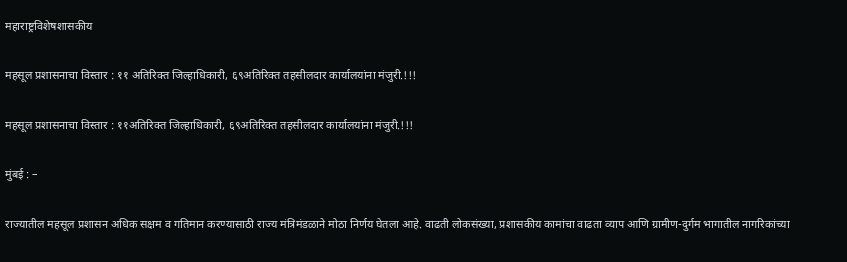महाराष्ट्रविशेषशासकीय

महसूल प्रशासनाचा विस्तार : ११ अतिरिक्त जिल्हाधिकारी, ६९अतिरिक्त तहसीलदार कार्यालयांना मंजुरी.!!!

महसूल प्रशासनाचा विस्तार : ११अतिरिक्त जिल्हाधिकारी, ६९अतिरिक्त तहसीलदार कार्यालयांना मंजुरी.!!!

मुंबई : –

राज्यातील महसूल प्रशासन अधिक सक्षम व गतिमान करण्यासाठी राज्य मंत्रिमंडळाने मोठा निर्णय घेतला आहे. वाढती लोकसंख्या, प्रशासकीय कामांचा वाढता व्याप आणि ग्रामीण-दुर्गम भागातील नागरिकांच्या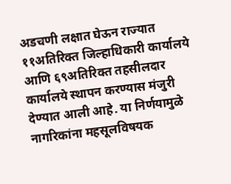अडचणी लक्षात घेऊन राज्यात ११अतिरिक्त जिल्हाधिकारी कार्यालये आणि ६९अतिरिक्त तहसीलदार कार्यालये स्थापन करण्यास मंजुरी देण्यात आली आहे. या निर्णयामुळे नागरिकांना महसूलविषयक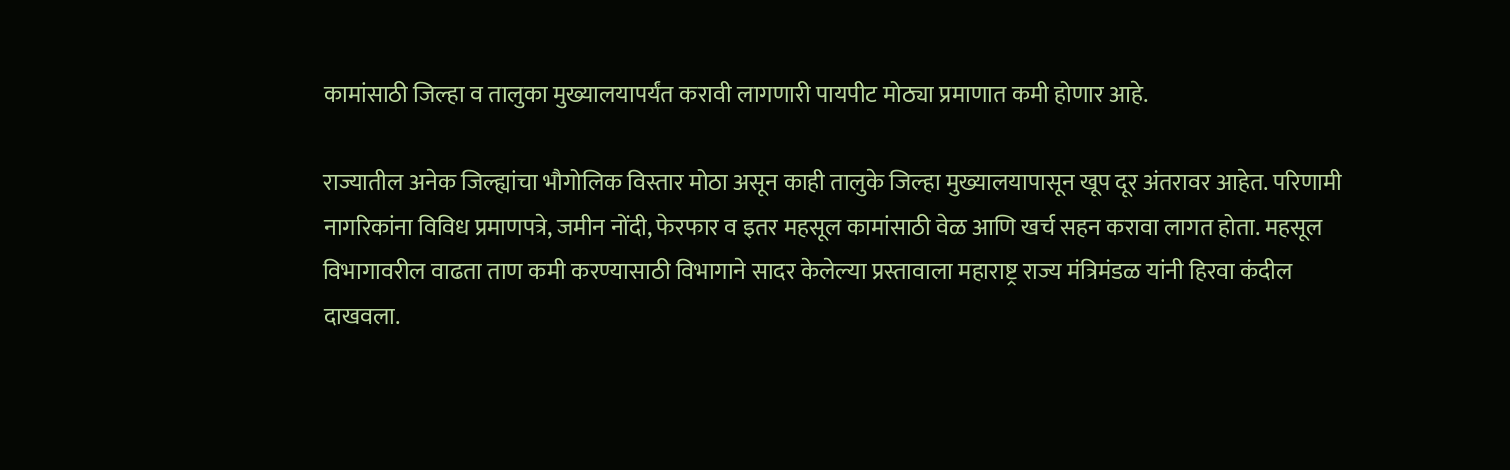कामांसाठी जिल्हा व तालुका मुख्यालयापर्यंत करावी लागणारी पायपीट मोठ्या प्रमाणात कमी होणार आहे.

राज्यातील अनेक जिल्ह्यांचा भौगोलिक विस्तार मोठा असून काही तालुके जिल्हा मुख्यालयापासून खूप दूर अंतरावर आहेत. परिणामी नागरिकांना विविध प्रमाणपत्रे, जमीन नोंदी, फेरफार व इतर महसूल कामांसाठी वेळ आणि खर्च सहन करावा लागत होता. महसूल विभागावरील वाढता ताण कमी करण्यासाठी विभागाने सादर केलेल्या प्रस्तावाला महाराष्ट्र राज्य मंत्रिमंडळ यांनी हिरवा कंदील दाखवला.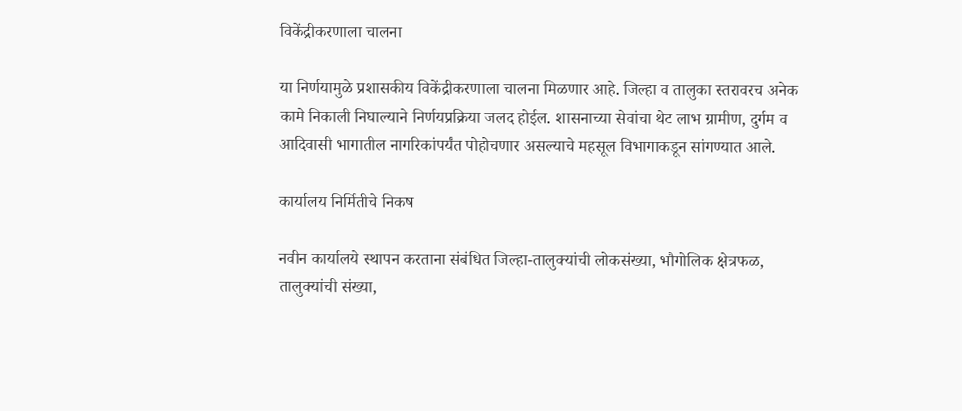विकेंद्रीकरणाला चालना

या निर्णयामुळे प्रशासकीय विकेंद्रीकरणाला चालना मिळणार आहे. जिल्हा व तालुका स्तरावरच अनेक कामे निकाली निघाल्याने निर्णयप्रक्रिया जलद होईल. शासनाच्या सेवांचा थेट लाभ ग्रामीण, दुर्गम व आदिवासी भागातील नागरिकांपर्यंत पोहोचणार असल्याचे महसूल विभागाकडून सांगण्यात आले.

कार्यालय निर्मितीचे निकष

नवीन कार्यालये स्थापन करताना संबंधित जिल्हा-तालुक्यांची लोकसंख्या, भौगोलिक क्षेत्रफळ, तालुक्यांची संख्या,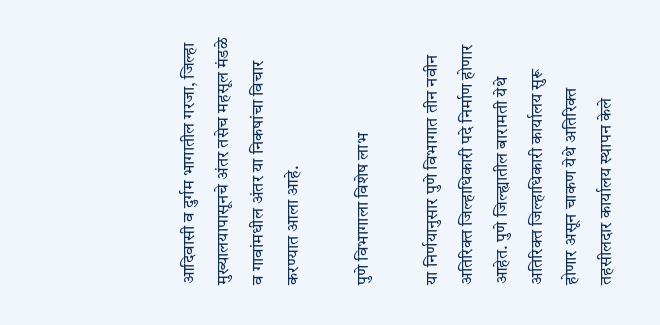आदिवासी व दुर्गम भागातील गरजा, जिल्हा मुख्यालयापासूनचे अंतर तसेच महसूल मंडळे व गावांमधील अंतर या निकषांचा विचार करण्यात आला आहे.

पुणे विभागाला विशेष लाभ

या निर्णयानुसार पुणे विभागात तीन नवीन अतिरिक्त जिल्हाधिकारी पदे निर्माण होणार आहेत. पुणे जिल्ह्यातील बारामती येथे अतिरिक्त जिल्हाधिकारी कार्यालय सुरू होणार असून चाकण येथे अतिरिक्त तहसीलदार कार्यालय स्थापन केले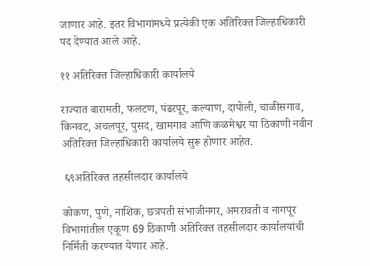जाणार आहे. इतर विभागांमध्ये प्रत्येकी एक अतिरिक्त जिल्हाधिकारी पद देण्यात आले आहे.

११ अतिरिक्त जिल्हाधिकारी कार्यालये

राज्यात बारामती, फलटण, पंढरपूर, कल्याण, दापोली, चाळीसगाव, किनवट, अचलपूर, पुसद, खामगाव आणि कळमेश्वर या ठिकाणी नवीन अतिरिक्त जिल्हाधिकारी कार्यालये सुरू होणार आहेत.

 ६९अतिरिक्त तहसीलदार कार्यालये

कोकण, पुणे, नाशिक, छत्रपती संभाजीनगर, अमरावती व नागपूर विभागांतील एकूण 69 ठिकाणी अतिरिक्त तहसीलदार कार्यालयांची निर्मिती करण्यात येणार आहे.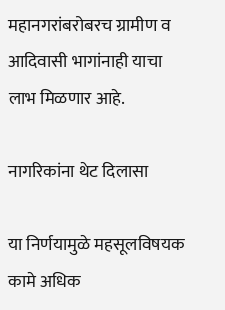महानगरांबरोबरच ग्रामीण व आदिवासी भागांनाही याचा लाभ मिळणार आहे.

नागरिकांना थेट दिलासा

या निर्णयामुळे महसूलविषयक कामे अधिक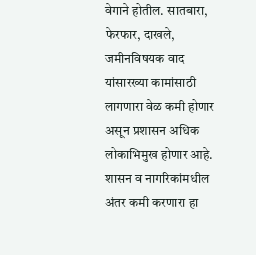वेगाने होतील. सातबारा, फेरफार, दाखले, जमीनविषयक वाद यांसारख्या कामांसाठी लागणारा वेळ कमी होणार असून प्रशासन अधिक लोकाभिमुख होणार आहे. शासन व नागरिकांमधील अंतर कमी करणारा हा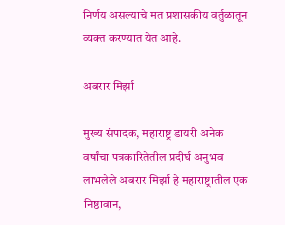निर्णय असल्याचे मत प्रशासकीय वर्तुळातून व्यक्त करण्यात येत आहे.

अबरार मिर्झा

मुख्य संपादक, महाराष्ट्र डायरी अनेक वर्षांचा पत्रकारितेतील प्रदीर्घ अनुभव लाभलेले अबरार मिर्झा हे महाराष्ट्रातील एक निष्ठावान,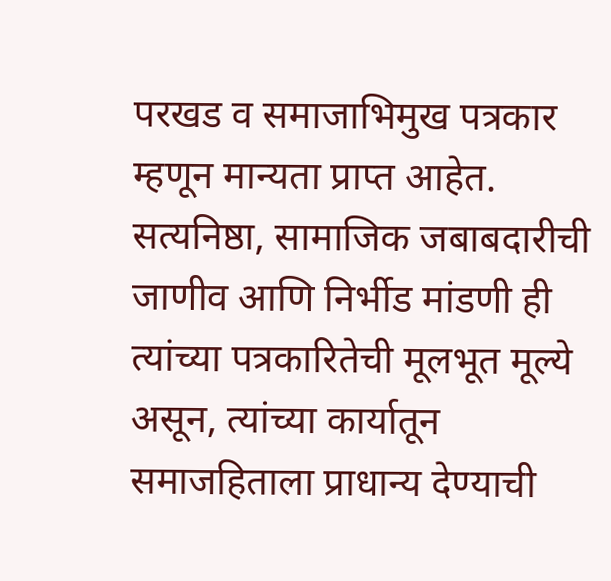परखड व समाजाभिमुख पत्रकार म्हणून मान्यता प्राप्त आहेत. सत्यनिष्ठा, सामाजिक जबाबदारीची जाणीव आणि निर्भीड मांडणी ही त्यांच्या पत्रकारितेची मूलभूत मूल्ये असून, त्यांच्या कार्यातून समाजहिताला प्राधान्य देण्याची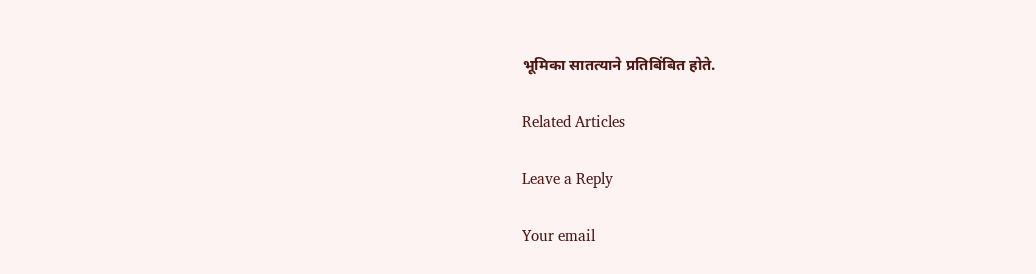भूमिका सातत्याने प्रतिबिंबित होते.

Related Articles

Leave a Reply

Your email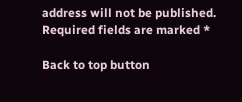address will not be published. Required fields are marked *

Back to top button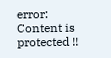error: Content is protected !!